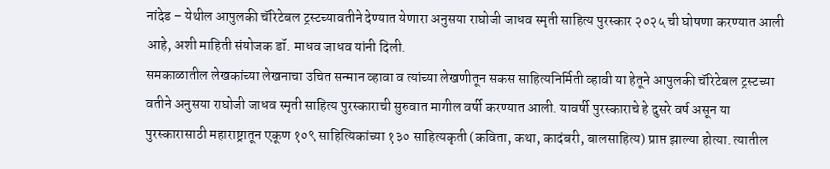नांदेड – येथील आपुलकी चॅरिटेबल ट्रस्टच्यावतीने देण्यात येणारा अनुसया राघोजी जाधव स्मृती साहित्य पुरस्कार २०२५ ची घोषणा करण्यात आली आहे, अशी माहिती संयोजक डॉ. माधव जाधव यांनी दिली.
समकाळातील लेखकांच्या लेखनाचा उचित सन्मान व्हावा व त्यांच्या लेखणीतून सकस साहित्यनिर्मिती व्हावी या हेतूने आपुलकी चॅरिटेबल ट्रस्टच्या वतीने अनुसया राघोजी जाधव स्मृती साहित्य पुरस्काराची सुरुवात मागील वर्षी करण्यात आली. यावर्षी पुरस्काराचे हे दुसरे वर्ष असून या पुरस्कारासाठी महाराष्ट्रातून एकूण १०९ साहित्यिकांच्या १३० साहित्यकृती (कविता, कथा, कादंबरी, बालसाहित्य) प्राप्त झाल्या होत्या. त्यातील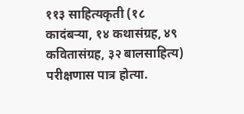११३ साहित्यकृती (१८ कादंबऱ्या, १४ कथासंग्रह, ४९ कवितासंग्रह, ३२ बालसाहित्य) परीक्षणास पात्र होत्या.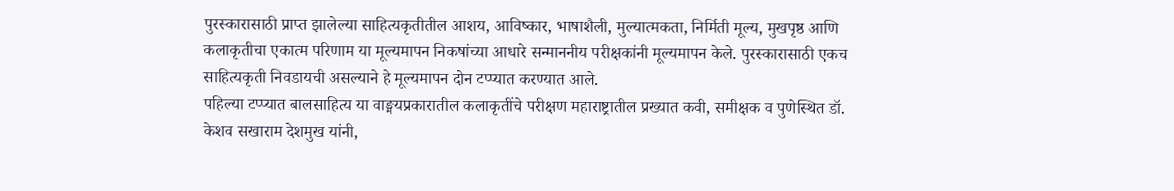पुरस्कारासाठी प्राप्त झालेल्या साहित्यकृतीतील आशय, आविष्कार, भाषाशैली, मुल्यात्मकता, निर्मिती मूल्य, मुखपृष्ठ आणि कलाकृतीचा एकात्म परिणाम या मूल्यमापन निकषांच्या आधारे सन्माननीय परीक्षकांनी मूल्यमापन केले. पुरस्कारासाठी एकच साहित्यकृती निवडायची असल्याने हे मूल्यमापन दोन टप्प्यात करण्यात आले.
पहिल्या टप्प्यात बालसाहित्य या वाङ्मयप्रकारातील कलाकृतींचे परीक्षण महाराष्ट्रातील प्रख्यात कवी, समीक्षक व पुणेस्थित डॉ. केशव सखाराम देशमुख यांनी,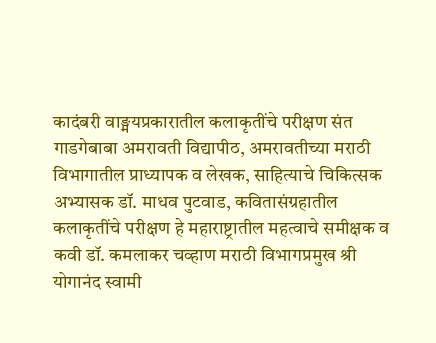कादंबरी वाङ्मयप्रकारातील कलाकृतींचे परीक्षण संत गाडगेबाबा अमरावती विद्यापीठ, अमरावतीच्या मराठी विभागातील प्राध्यापक व लेखक, साहित्याचे चिकित्सक अभ्यासक डॉ. माधव पुटवाड, कवितासंग्रहातील कलाकृतींचे परीक्षण हे महाराष्ट्रातील महत्वाचे समीक्षक व कवी डॉ. कमलाकर चव्हाण मराठी विभागप्रमुख श्री योगानंद स्वामी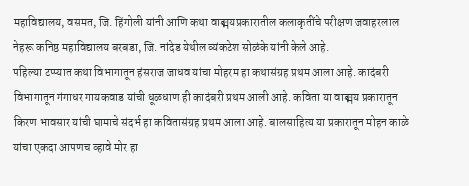महाविद्यालय, वसमत, जि. हिंगोली यांनी आणि कथा वाङ्मयप्रकारातील कलाकृतींचे परीक्षण जवाहरलाल नेहरू कनिष्ठ महाविद्यालय बरबडा, जि. नांदेड येथील व्यंकटेश सोळंके यांनी केले आहे.
पहिल्या टप्प्यात कथा विभागातून हंसराज जाधव यांचा मोहरम हा कथासंग्रह प्रथम आला आहे. कादंबरी विभागातून गंगाधर गायकवाड यांची धूळधाण ही कादंबरी प्रथम आली आहे. कविता या वाङ्मय प्रकारातून किरण भावसार यांची घामाचे संदर्भ हा कवितासंग्रह प्रथम आला आहे. बालसाहित्य या प्रकारातून मोहन काळे यांचा एकदा आपणच व्हावे मोर हा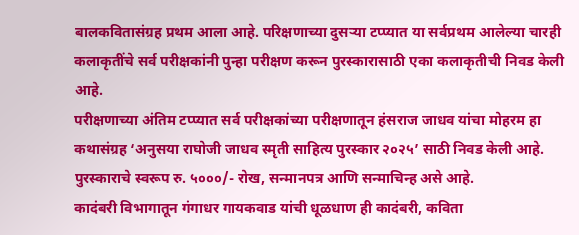बालकवितासंग्रह प्रथम आला आहे. परिक्षणाच्या दुसऱ्या टप्प्यात या सर्वप्रथम आलेल्या चारही कलाकृतींचे सर्व परीक्षकांनी पुन्हा परीक्षण करून पुरस्कारासाठी एका कलाकृतीची निवड केली आहे.
परीक्षणाच्या अंतिम टप्प्यात सर्व परीक्षकांच्या परीक्षणातून हंसराज जाधव यांचा मोहरम हा कथासंग्रह ‘अनुसया राघोजी जाधव स्मृती साहित्य पुरस्कार २०२५’ साठी निवड केली आहे. पुरस्काराचे स्वरूप रु. ५०००/- रोख, सन्मानपत्र आणि सन्माचिन्ह असे आहे.
कादंबरी विभागातून गंगाधर गायकवाड यांची धूळधाण ही कादंबरी, कविता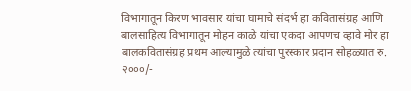विभागातून किरण भावसार यांचा घामाचे संदर्भ हा कवितासंग्रह आणि बालसाहित्य विभागातून मोहन काळे यांचा एकदा आपणच व्हावे मोर हा बालकवितासंग्रह प्रथम आल्यामुळे त्यांचा पुरस्कार प्रदान सोहळ्यात रु. २०००/-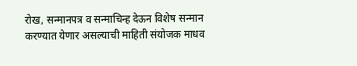रोख, सन्मानपत्र व सन्माचिन्ह देऊन विशेष सन्मान करण्यात येणार असल्याची माहिती संयोजक माधव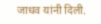जाधव यांनी दिली.